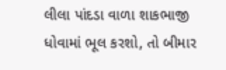લીલા પાંદડા વાળા શાકભાજી ધોવામાં ભૂલ કરશો, તો બીમાર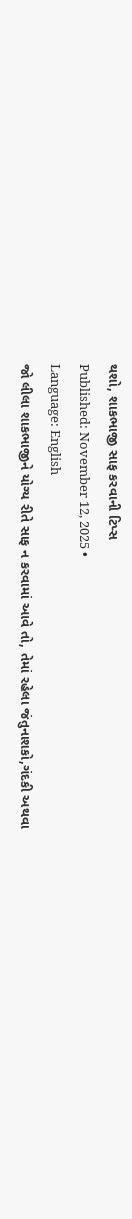થશો, શાકભાજી સાફ કરવાની ટિપ્સ
Published: November 12, 2025 •
Language: English
જો લીલા શાકભાજીને યોગ્ય રીતે સાફ ન કરવામાં આવે તો, તેમાં રહેલા જંતુનાશકો,ગંદકી અથવા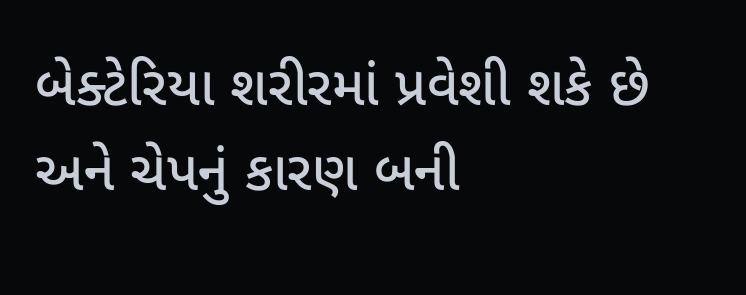બેક્ટેરિયા શરીરમાં પ્રવેશી શકે છે અને ચેપનું કારણ બની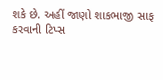શકે છે. અહીં જાણો શાકભાજી સાફ કરવાની ટિપ્સ